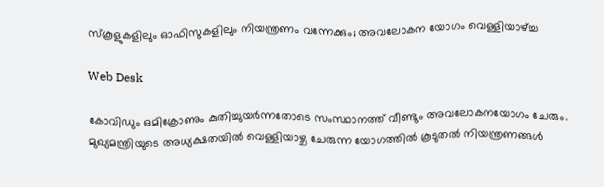സ്കൂളുകളിലും ഓഫിസുകളിലും നിയന്ത്രണം വന്നേക്കും; അവലോകന യോഗം വെള്ളിയാഴ്ച്ച

Web Desk

കോവിഡും ഒമിക്രോണും കുതിച്ചുയര്‍ന്നതോടെ സംസ്ഥാനത്ത് വീണ്ടും അവലോകനയോഗം ചേരും. മുഖ്യമന്ത്രിയുടെ അധ്യക്ഷതയില്‍ വെള്ളിയാഴ്ച ചേരുന്ന യോഗത്തില്‍ കൂടുതല്‍ നിയന്ത്രണങ്ങള്‍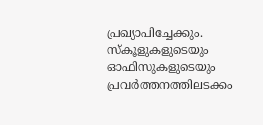പ്രഖ്യാപിച്ചേക്കും. സ്കൂളുകളുടെയും ഓഫിസുകളുടെയും പ്രവര്‍ത്തനത്തിലടക്കം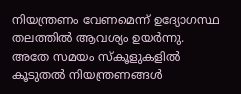നിയന്ത്രണം വേണമെന്ന് ഉദ്യോഗസ്ഥ തലത്തില്‍ ആവശ്യം ഉയര്‍ന്നു. അതേ സമയം സ്കൂളുകളിൽ കൂടുതൽ നിയന്ത്രണങ്ങൾ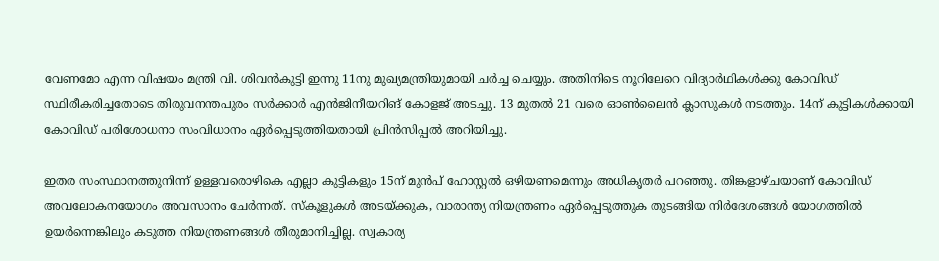വേണമോ എന്ന വിഷയം മന്ത്രി വി. ശിവൻകുട്ടി ഇന്നു 11നു മുഖ്യമന്ത്രിയുമായി ചർച്ച ചെയ്യും. അതിനിടെ നൂറിലേറെ വിദ്യാര്‍ഥികള്‍ക്കു കോവിഡ് സ്ഥിരീകരിച്ചതോടെ തിരുവനന്തപുരം സര്‍ക്കാര്‍ എന്‍ജിനീയറിങ് കോളജ് അടച്ചു. 13 മുതല്‍ 21 വരെ ഓണ്‍ലൈന്‍ ക്ലാസുകള്‍ നടത്തും. 14ന് കുട്ടികള്‍ക്കായി കോവിഡ് പരിശോധനാ സംവിധാനം ഏര്‍പ്പെടുത്തിയതായി പ്രിന്‍സിപ്പല്‍ അറിയിച്ചു.

ഇതര സംസ്ഥാനത്തുനിന്ന് ഉള്ളവരൊഴികെ എല്ലാ കുട്ടികളും 15ന് മുന്‍പ് ഹോസ്റ്റല്‍ ഒഴിയണമെന്നും അധികൃതര്‍ പറഞ്ഞു. തിങ്കളാഴ്ചയാണ് കോവിഡ് അവലോകനയോഗം അവസാനം ചേര്‍ന്നത്. സ്കൂളുകള്‍ അടയ്ക്കുക, വാരാന്ത്യ നിയന്ത്രണം ഏര്‍പ്പെടുത്തുക തുടങ്ങിയ നിര്‍ദേശങ്ങള്‍ യോഗത്തില്‍ ഉയര്‍ന്നെങ്കിലും കടുത്ത നിയന്ത്രണങ്ങള്‍ തീരുമാനിച്ചില്ല. സ്വകാര്യ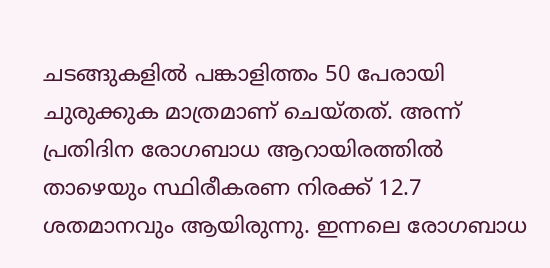ചടങ്ങുകളില്‍ പങ്കാളിത്തം 50 പേരായി ചുരുക്കുക മാത്രമാണ് ചെയ്തത്. അന്ന് പ്രതിദിന രോഗബാധ ആറായിരത്തില്‍ താഴെയും സ്ഥിരീകരണ നിരക്ക് 12.7 ശതമാനവും ആയിരുന്നു. ഇന്നലെ രോഗബാധ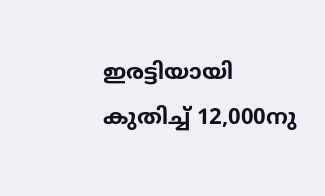ഇരട്ടിയായി കുതിച്ച് 12,000നു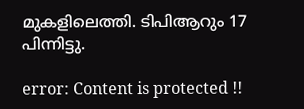മുകളിലെത്തി. ടിപിആറും 17 പിന്നിട്ടു.

error: Content is protected !!